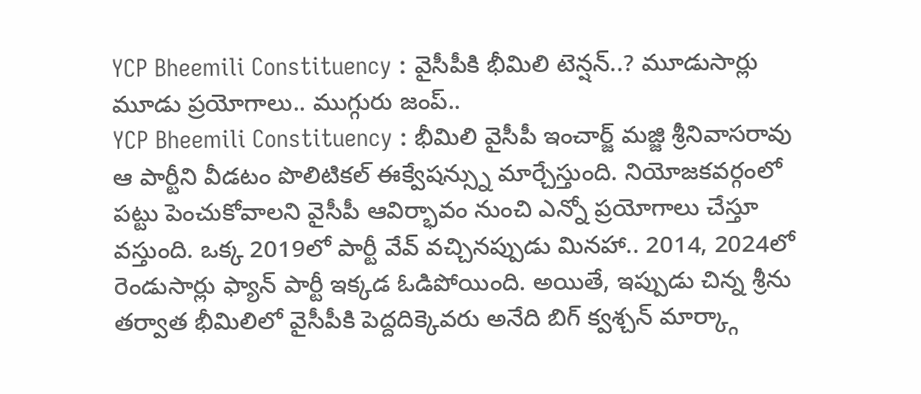YCP Bheemili Constituency : వైసీపీకి భీమిలి టెన్షన్..? మూడుసార్లు మూడు ప్రయోగాలు.. ముగ్గురు జంప్..
YCP Bheemili Constituency : భీమిలి వైసీపీ ఇంచార్జ్ మజ్జి శ్రీనివాసరావు ఆ పార్టీని వీడటం పొలిటికల్ ఈక్వేషన్స్ను మార్చేస్తుంది. నియోజకవర్గంలో పట్టు పెంచుకోవాలని వైసీపీ ఆవిర్భావం నుంచి ఎన్నో ప్రయోగాలు చేస్తూ వస్తుంది. ఒక్క 2019లో పార్టీ వేవ్ వచ్చినప్పుడు మినహా.. 2014, 2024లో రెండుసార్లు ఫ్యాన్ పార్టీ ఇక్కడ ఓడిపోయింది. అయితే, ఇప్పుడు చిన్న శ్రీను తర్వాత భీమిలిలో వైసీపీకి పెద్దదిక్కెవరు అనేది బిగ్ క్వశ్చన్ మార్క్గా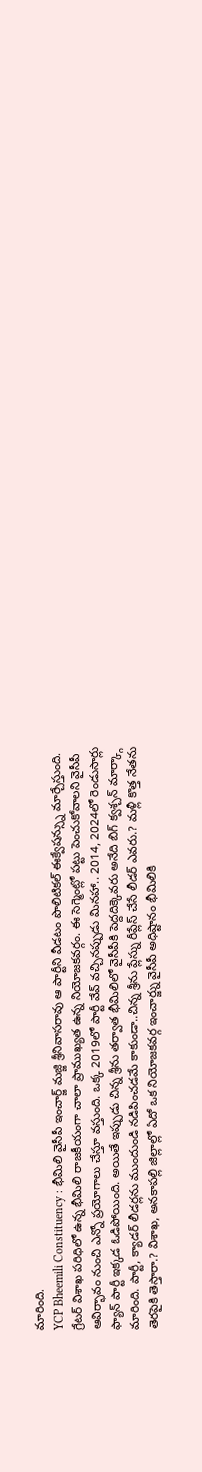మారింది.
YCP Bheemili Constituency : భీమిలి వైసీపీ ఇంచార్జ్ మజ్జి శ్రీనివాసరావు ఆ పార్టీని వీడటం పొలిటికల్ ఈక్వేషన్స్ను మార్చేస్తుంది. గ్రేటర్ విశాఖ పరిధిలో ఉన్న భీమిలి రాజకీయంగా చాలా ప్రాముఖ్యత ఉన్న నియోజకవర్గం. ఈ సెగ్మెంట్లో పట్టు పెంచుకోవాలని వైసీపీ ఆవిర్భావం నుంచి ఎన్నో ప్రయోగాలు చేస్తూ వస్తుంది. ఒక్క 2019లో పార్టీ వేవ్ వచ్చినప్పుడు మినహా.. 2014, 2024లో రెండుసార్లు ఫ్యాన్ పార్టీ ఇక్కడ ఓడిపోయింది. అయితే ఇప్పుడు చిన్న శ్రీను తర్వాత భీమిలిలో వైసీపీకి పెద్దదిక్కెవరు అనేది బిగ్ క్వశ్చన్ మార్క్గా మారింది. పార్టీ, క్యాడర్ లీడర్లను ముందుండి నడిపించడమే కాకుండా..చిన్న శ్రీను ప్లేస్ను రీప్లేస్ చేసే లీడర్ ఎవరు.? మళ్లీ కొత్త నేతను తెరపైకి తెస్తారా.? విశాఖ, అనకాపల్లి జిల్లాల్లో ఏదో ఒక నియోజకవర్గ ఇంచార్జ్ను వైసీపీ అధిష్టానం భీమిలికి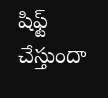షిఫ్ట్ చేస్తుందా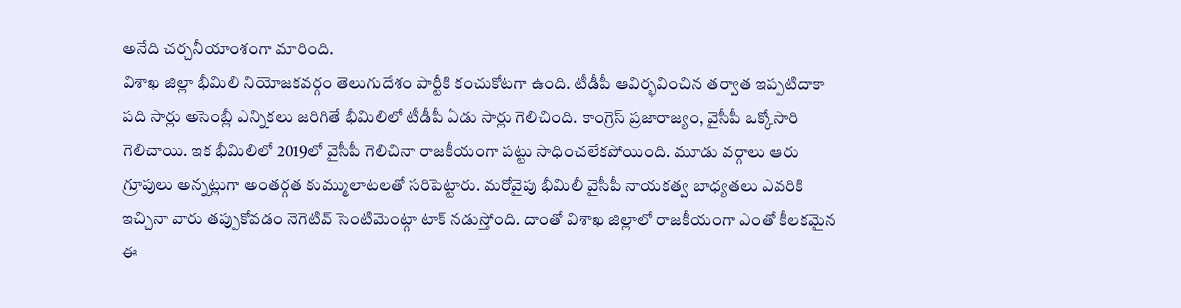అనేది చర్చనీయాంశంగా మారింది.
విశాఖ జిల్లా భీమిలి నియోజకవర్గం తెలుగుదేశం పార్టీకి కంచుకోటగా ఉంది. టీడీపీ ఆవిర్భవించిన తర్వాత ఇప్పటిదాకా పది సార్లు అసెంబ్లీ ఎన్నికలు జరిగితే భీమిలిలో టీడీపీ ఏడు సార్లు గెలిచింది. కాంగ్రెస్ ప్రజారాజ్యం, వైసీపీ ఒక్కోసారి గెలిచాయి. ఇక భీమిలిలో 2019లో వైసీపీ గెలిచినా రాజకీయంగా పట్టు సాధించలేకపోయింది. మూడు వర్గాలు ఆరు గ్రూపులు అన్నట్లుగా అంతర్గత కుమ్ములాటలతో సరిపెట్టారు. మరోవైపు భీమిలీ వైసీపీ నాయకత్వ బాధ్యతలు ఎవరికి ఇచ్చినా వారు తప్పుకోవడం నెగెటివ్ సెంటిమెంట్గా టాక్ నడుస్తోంది. దాంతో విశాఖ జిల్లాలో రాజకీయంగా ఎంతో కీలకమైన ఈ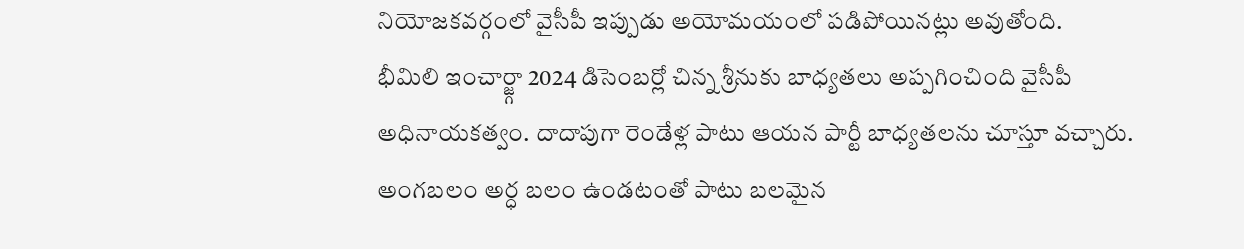నియోజకవర్గంలో వైసీపీ ఇప్పుడు అయోమయంలో పడిపోయినట్లు అవుతోంది.
భీమిలి ఇంచార్జ్గా 2024 డిసెంబర్లో చిన్న శ్రీనుకు బాధ్యతలు అప్పగించింది వైసీపీ అధినాయకత్వం. దాదాపుగా రెండేళ్ల పాటు ఆయన పార్టీ బాధ్యతలను చూస్తూ వచ్చారు. అంగబలం అర్ధ బలం ఉండటంతో పాటు బలమైన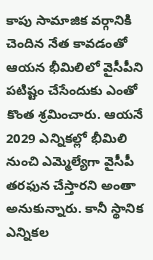కాపు సామాజిక వర్గానికి చెందిన నేత కావడంతో ఆయన భీమిలిలో వైసీపీని పటిష్టం చేసేందుకు ఎంతో కొంత శ్రమించారు. ఆయనే 2029 ఎన్నికల్లో భీమిలి నుంచి ఎమ్మెల్యేగా వైసీపీ తరఫున చేస్తారని అంతా అనుకున్నారు. కానీ స్థానిక ఎన్నికల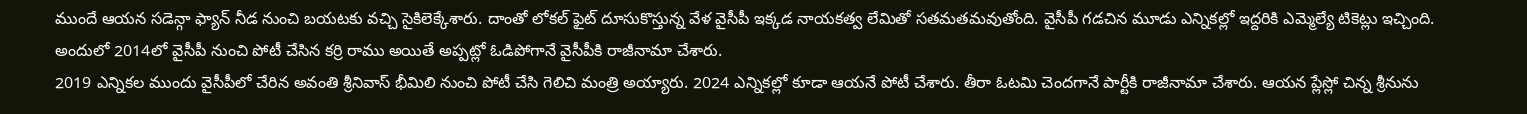ముందే ఆయన సడెన్గా ఫ్యాన్ నీడ నుంచి బయటకు వచ్చి సైకిలెక్కేశారు. దాంతో లోకల్ ఫైట్ దూసుకొస్తున్న వేళ వైసీపీ ఇక్కడ నాయకత్వ లేమితో సతమతమవుతోంది. వైసీపీ గడచిన మూడు ఎన్నికల్లో ఇద్దరికి ఎమ్మెల్యే టికెట్లు ఇచ్చింది. అందులో 2014లో వైసీపీ నుంచి పోటీ చేసిన కర్రి రాము అయితే అప్పట్లో ఓడిపోగానే వైసీపీకి రాజీనామా చేశారు.
2019 ఎన్నికల ముందు వైసీపీలో చేరిన అవంతి శ్రీనివాస్ భీమిలి నుంచి పోటీ చేసి గెలిచి మంత్రి అయ్యారు. 2024 ఎన్నికల్లో కూడా ఆయనే పోటీ చేశారు. తీరా ఓటమి చెందగానే పార్టీకి రాజీనామా చేశారు. ఆయన ప్లేస్లో చిన్న శ్రీనును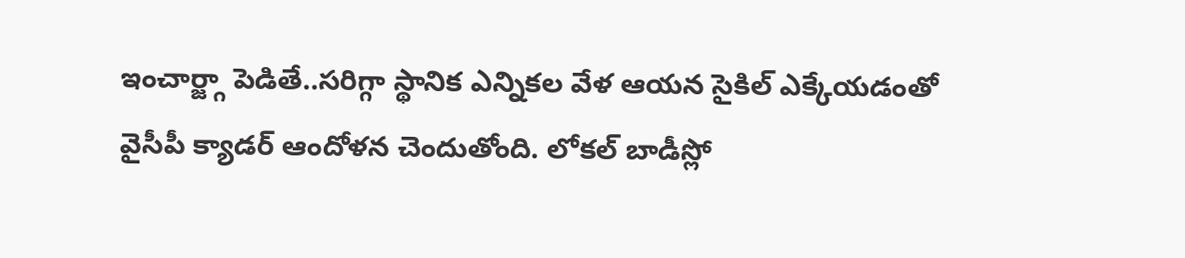ఇంచార్జ్గా పెడితే..సరిగ్గా స్థానిక ఎన్నికల వేళ ఆయన సైకిల్ ఎక్కేయడంతో వైసీపీ క్యాడర్ ఆందోళన చెందుతోంది. లోకల్ బాడీస్లో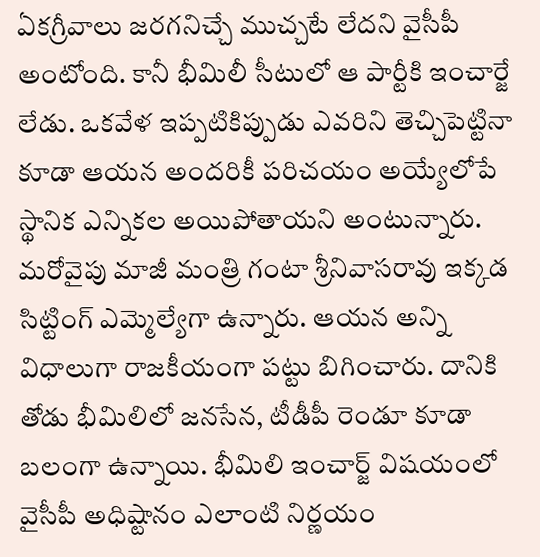ఏకగ్రీవాలు జరగనిచ్చే ముచ్చటే లేదని వైసీపీ అంటోంది. కానీ భీమిలీ సీటులో ఆ పార్టీకి ఇంచార్జే లేడు. ఒకవేళ ఇప్పటికిప్పుడు ఎవరిని తెచ్చిపెట్టినా కూడా ఆయన అందరికీ పరిచయం అయ్యేలోపే స్థానిక ఎన్నికల అయిపోతాయని అంటున్నారు.
మరోవైపు మాజీ మంత్రి గంటా శ్రీనివాసరావు ఇక్కడ సిట్టింగ్ ఎమ్మెల్యేగా ఉన్నారు. ఆయన అన్ని విధాలుగా రాజకీయంగా పట్టు బిగించారు. దానికి తోడు భీమిలిలో జనసేన, టీడీపీ రెండూ కూడా బలంగా ఉన్నాయి. భీమిలి ఇంచార్జ్ విషయంలో వైసీపీ అధిష్టానం ఎలాంటి నిర్ణయం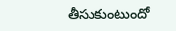తీసుకుంటుందో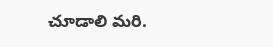చూడాలి మరి.